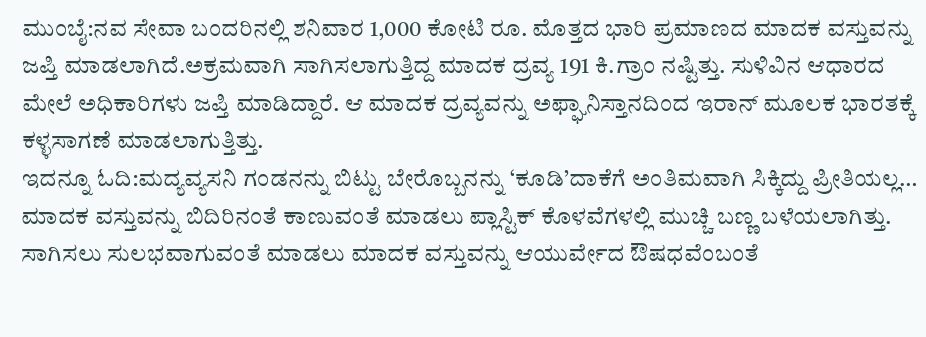ಮುಂಬೈ:ನವ ಸೇವಾ ಬಂದರಿನಲ್ಲಿ ಶನಿವಾರ 1,000 ಕೋಟಿ ರೂ. ಮೊತ್ತದ ಭಾರಿ ಪ್ರಮಾಣದ ಮಾದಕ ವಸ್ತುವನ್ನು ಜಪ್ತಿ ಮಾಡಲಾಗಿದೆ.ಅಕ್ರಮವಾಗಿ ಸಾಗಿಸಲಾಗುತ್ತಿದ್ದ ಮಾದಕ ದ್ರವ್ಯ 191 ಕಿ.ಗ್ರಾಂ ನಷ್ಟಿತ್ತು. ಸುಳಿವಿನ ಆಧಾರದ ಮೇಲೆ ಅಧಿಕಾರಿಗಳು ಜಪ್ತಿ ಮಾಡಿದ್ದಾರೆ. ಆ ಮಾದಕ ದ್ರವ್ಯವನ್ನು ಅಫ್ಘಾನಿಸ್ತಾನದಿಂದ ಇರಾನ್ ಮೂಲಕ ಭಾರತಕ್ಕೆ ಕಳ್ಳಸಾಗಣೆ ಮಾಡಲಾಗುತ್ತಿತ್ತು.
ಇದನ್ನೂ ಓದಿ:ಮದ್ಯವ್ಯಸನಿ ಗಂಡನನ್ನು ಬಿಟ್ಟು ಬೇರೊಬ್ಬನನ್ನು ‘ಕೂಡಿ’ದಾಕೆಗೆ ಅಂತಿಮವಾಗಿ ಸಿಕ್ಕಿದ್ದು ಪ್ರೀತಿಯಲ್ಲ…
ಮಾದಕ ವಸ್ತುವನ್ನು ಬಿದಿರಿನಂತೆ ಕಾಣುವಂತೆ ಮಾಡಲು ಪ್ಲಾಸ್ಟಿಕ್ ಕೊಳವೆಗಳಲ್ಲಿ ಮುಚ್ಚಿ ಬಣ್ಣ ಬಳೆಯಲಾಗಿತ್ತು. ಸಾಗಿಸಲು ಸುಲಭವಾಗುವಂತೆ ಮಾಡಲು ಮಾದಕ ವಸ್ತುವನ್ನು ಆಯುರ್ವೇದ ಔಷಧವೆಂಬಂತೆ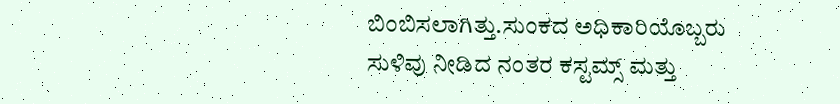ಬಿಂಬಿಸಲಾಗಿತ್ತು.ಸುಂಕದ ಅಧಿಕಾರಿಯೊಬ್ಬರು ಸುಳಿವು ನೀಡಿದ ನಂತರ ಕಸ್ಟಮ್ಸ್ ಮತ್ತು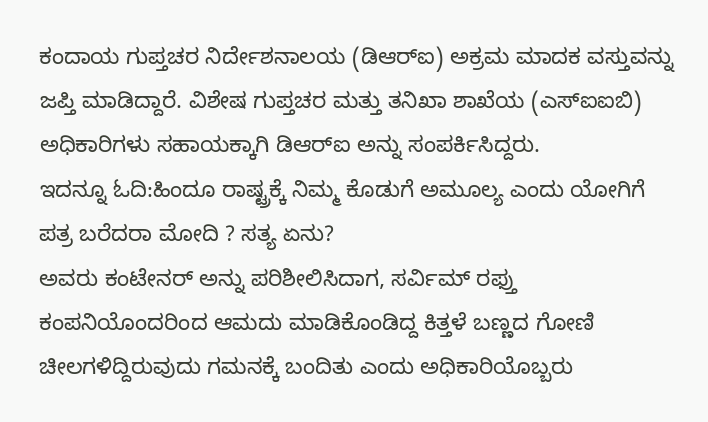ಕಂದಾಯ ಗುಪ್ತಚರ ನಿರ್ದೇಶನಾಲಯ (ಡಿಆರ್‌ಐ) ಅಕ್ರಮ ಮಾದಕ ವಸ್ತುವನ್ನು ಜಪ್ತಿ ಮಾಡಿದ್ದಾರೆ. ವಿಶೇಷ ಗುಪ್ತಚರ ಮತ್ತು ತನಿಖಾ ಶಾಖೆಯ (ಎಸ್‌ಐಐಬಿ) ಅಧಿಕಾರಿಗಳು ಸಹಾಯಕ್ಕಾಗಿ ಡಿಆರ್‌ಐ ಅನ್ನು ಸಂಪರ್ಕಿಸಿದ್ದರು.
ಇದನ್ನೂ ಓದಿ:ಹಿಂದೂ ರಾಷ್ಟ್ರಕ್ಕೆ ನಿಮ್ಮ ಕೊಡುಗೆ ಅಮೂಲ್ಯ ಎಂದು ಯೋಗಿಗೆ ಪತ್ರ ಬರೆದರಾ ಮೋದಿ ? ಸತ್ಯ ಏನು?
ಅವರು ಕಂಟೇನರ್ ಅನ್ನು ಪರಿಶೀಲಿಸಿದಾಗ, ಸರ್ವಿಮ್ ರಫ್ತು ಕಂಪನಿಯೊಂದರಿಂದ ಆಮದು ಮಾಡಿಕೊಂಡಿದ್ದ ಕಿತ್ತಳೆ ಬಣ್ಣದ ಗೋಣಿ ಚೀಲಗಳಿದ್ದಿರುವುದು ಗಮನಕ್ಕೆ ಬಂದಿತು ಎಂದು ಅಧಿಕಾರಿಯೊಬ್ಬರು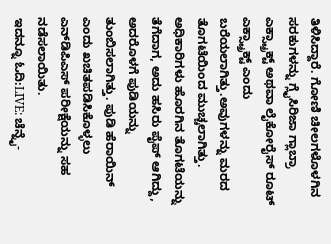ತಿಳಿಸಿದ್ದಾರೆ. ಗೋಣಿ ಚೀಲಗಳೊಳಗಿನ ಸರಕುಗಳನ್ನು ಗ್ಲೈಸಿರಿಜಾ ಗ್ಲಾಬ್ರಾ ಎಕ್ಸ್ಟ್ರಾಕ್ಟ್ ಅಥವಾ ಲೈಕೋರೈಸ್ ರೂಟ್ ಎಕ್ಸ್ಟ್ರಾಕ್ಟ್ ಎಂದು ಬರೆಯಲಾಗಿತ್ತು.ಅವುಗಳನ್ನು ಮರದ ತೊಗಟೆಯಿಂದ ಮುಚ್ಚಲಾಗಿತ್ತು. ಅಧಿಕಾರಿಗಳು ಹೊರಗಿನ ತೊಗಟೆಯನ್ನು ತೆಗೆದಾಗ, ಅದು ಹಸಿರು ಪೈಪ್ ಆಗಿದ್ದು, ಅದರೊಳಗೆ ಪುಡಿಯನ್ನು ತುಂಬಿಸಲಾಗಿತ್ತು. ಪುಡಿ ಹೆರಾಯಿನ್ ಎಂದು ಖಚಿತಪಡಿಸಿಕೊಳ್ಳಲು ಎನ್‌ಡಿಪಿಎಸ್ ಪರೀಕ್ಷೆಯನ್ನು ಸಹ ನಡೆಸಲಾಯಿತು.
ಇದನ್ನೂ ಓದಿ:LIVE: ಚೆನ್ನೈ-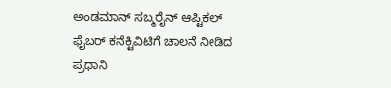ಅಂಡಮಾನ್ ಸಬ್ಮರೈನ್ ಆಪ್ಟಿಕಲ್ ಫೈಬರ್ ಕನೆಕ್ಟಿವಿಟಿಗೆ ಚಾಲನೆ ನೀಡಿದ ಪ್ರಧಾನಿ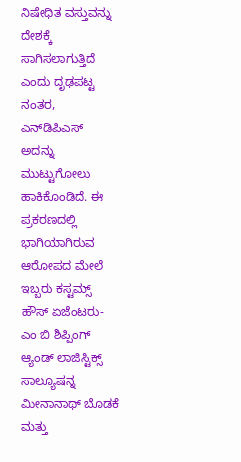ನಿಷೇಧಿತ ವಸ್ತುವನ್ನು ದೇಶಕ್ಕೆ ಸಾಗಿಸಲಾಗುತ್ತಿದೆ ಎಂದು ದೃಢಪಟ್ಟ ನಂತರ, ಎನ್‌ಡಿಪಿಎಸ್ ಅದನ್ನು ಮುಟ್ಟುಗೋಲು ಹಾಕಿಕೊಂಡಿದೆ. ಈ ಪ್ರಕರಣದಲ್ಲಿ ಭಾಗಿಯಾಗಿರುವ ಆರೋಪದ ಮೇಲೆ ಇಬ್ಬರು ಕಸ್ಟಮ್ಸ್ ಹೌಸ್ ಏಜೆಂಟರು-ಎಂ ಬಿ ಶಿಪ್ಪಿಂಗ್ ಆ್ಯಂಡ್ ಲಾಜಿಸ್ಟಿಕ್ಸ್ ಸಾಲ್ಯೂಷನ್ನ ಮೀನಾನಾಥ್ ಬೊಡಕೆ ಮತ್ತು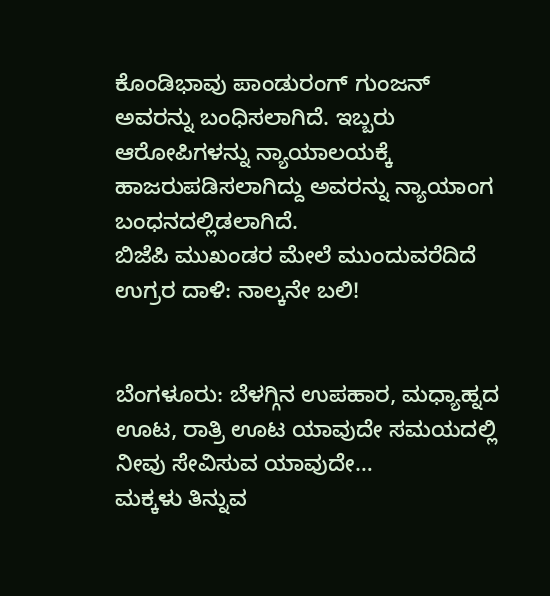ಕೊಂಡಿಭಾವು ಪಾಂಡುರಂಗ್ ಗುಂಜನ್ ಅವರನ್ನು ಬಂಧಿಸಲಾಗಿದೆ. ಇಬ್ಬರು ಆರೋಪಿಗಳನ್ನು ನ್ಯಾಯಾಲಯಕ್ಕೆ ಹಾಜರುಪಡಿಸಲಾಗಿದ್ದು ಅವರನ್ನು ನ್ಯಾಯಾಂಗ ಬಂಧನದಲ್ಲಿಡಲಾಗಿದೆ.
ಬಿಜೆಪಿ ಮುಖಂಡರ ಮೇಲೆ ಮುಂದುವರೆದಿದೆ ಉಗ್ರರ ದಾಳಿ: ನಾಲ್ಕನೇ ಬಲಿ!


ಬೆಂಗಳೂರು: ಬೆಳಗ್ಗಿನ ಉಪಹಾರ, ಮಧ್ಯಾಹ್ನದ ಊಟ, ರಾತ್ರಿ ಊಟ ಯಾವುದೇ ಸಮಯದಲ್ಲಿ ನೀವು ಸೇವಿಸುವ ಯಾವುದೇ…
ಮಕ್ಕಳು ತಿನ್ನುವ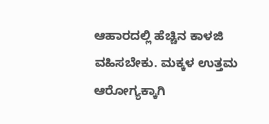ಆಹಾರದಲ್ಲಿ ಹೆಚ್ಚಿನ ಕಾಳಜಿ ವಹಿಸಬೇಕು. ಮಕ್ಕಳ ಉತ್ತಮ ಆರೋಗ್ಯಕ್ಕಾಗಿ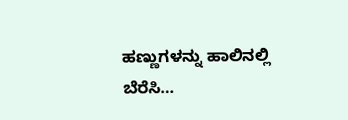ಹಣ್ಣುಗಳನ್ನು ಹಾಲಿನಲ್ಲಿ ಬೆರೆಸಿ…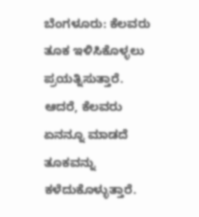ಬೆಂಗಳೂರು: ಕೆಲವರು ತೂಕ ಇಳಿಸಿಕೊಳ್ಳಲು ಪ್ರಯತ್ನಿಸುತ್ತಾರೆ. ಆದರೆ, ಕೆಲವರು ಏನನ್ನೂ ಮಾಡದೆ ತೂಕವನ್ನು ಕಳೆದುಕೊಳ್ಳುತ್ತಾರೆ.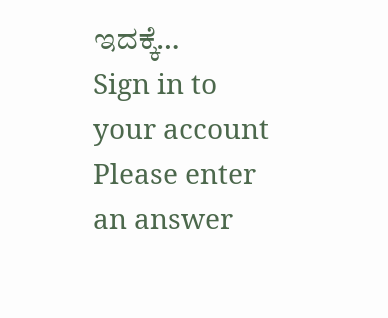ಇದಕ್ಕೆ…
Sign in to your account
Please enter an answer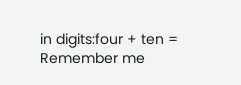in digits:four + ten =
Remember me